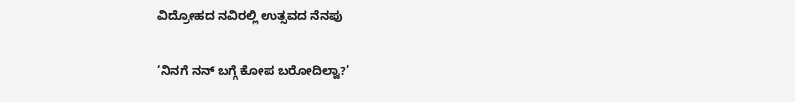ವಿದ್ರೋಹದ ನವಿರಲ್ಲಿ ಉತ್ಸವದ ನೆನಪು

‘ನಿನಗೆ ನನ್ ಬಗ್ಗೆ ಕೋಪ ಬರೋದಿಲ್ವಾ?’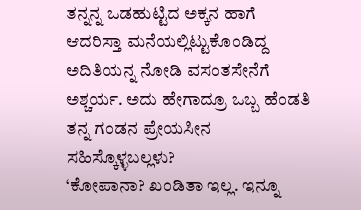ತನ್ನನ್ನ ಒಡಹುಟ್ಟಿದ ಅಕ್ಕನ ಹಾಗೆ ಆದರಿಸ್ತಾ ಮನೆಯಲ್ಲಿಟ್ಟುಕೊಂಡಿದ್ದ ಅದಿತಿಯನ್ನ ನೋಡಿ ವಸಂತಸೇನೆಗೆ ಅಶ್ಚರ್ಯ. ಅದು ಹೇಗಾದ್ರೂ ಒಬ್ಬ ಹೆಂಡತಿ ತನ್ನ ಗಂಡನ ಪ್ರೇಯಸೀನ ಸಹಿಸ್ಕೊಳ್ಳಬಲ್ಲಳು?
‘ಕೋಪಾನಾ? ಖಂಡಿತಾ ಇಲ್ಲ. ಇನ್ನೂ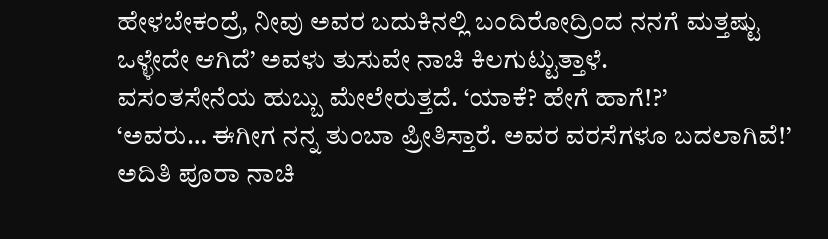ಹೇಳಬೇಕಂದ್ರೆ, ನೀವು ಅವರ ಬದುಕಿನಲ್ಲಿ ಬಂದಿರೋದ್ರಿಂದ ನನಗೆ ಮತ್ತಷ್ಟು ಒಳ್ಳೇದೇ ಆಗಿದೆ’ ಅವಳು ತುಸುವೇ ನಾಚಿ ಕಿಲಗುಟ್ಟುತ್ತಾಳೆ.
ವಸಂತಸೇನೆಯ ಹುಬ್ಬು ಮೇಲೇರುತ್ತದೆ. ‘ಯಾಕೆ? ಹೇಗೆ ಹಾಗೆ!?’
‘ಅವರು… ಈಗೀಗ ನನ್ನ ತುಂಬಾ ಪ್ರೀತಿಸ್ತಾರೆ. ಅವರ ವರಸೆಗಳೂ ಬದಲಾಗಿವೆ!’ ಅದಿತಿ ಪೂರಾ ನಾಚಿ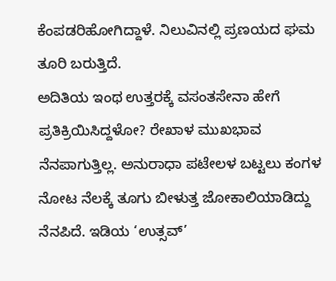ಕೆಂಪಡರಿಹೋಗಿದ್ದಾಳೆ. ನಿಲುವಿನಲ್ಲಿ ಪ್ರಣಯದ ಘಮ ತೂರಿ ಬರುತ್ತಿದೆ.
ಅದಿತಿಯ ಇಂಥ ಉತ್ತರಕ್ಕೆ ವಸಂತಸೇನಾ ಹೇಗೆ ಪ್ರತಿಕ್ರಿಯಿಸಿದ್ದಳೋ? ರೇಖಾಳ ಮುಖಭಾವ ನೆನಪಾಗುತ್ತಿಲ್ಲ. ಅನುರಾಧಾ ಪಟೇಲಳ ಬಟ್ಟಲು ಕಂಗಳ ನೋಟ ನೆಲಕ್ಕೆ ತೂಗು ಬೀಳುತ್ತ ಜೋಕಾಲಿಯಾಡಿದ್ದು ನೆನಪಿದೆ. ಇಡಿಯ ‘ಉತ್ಸವ್’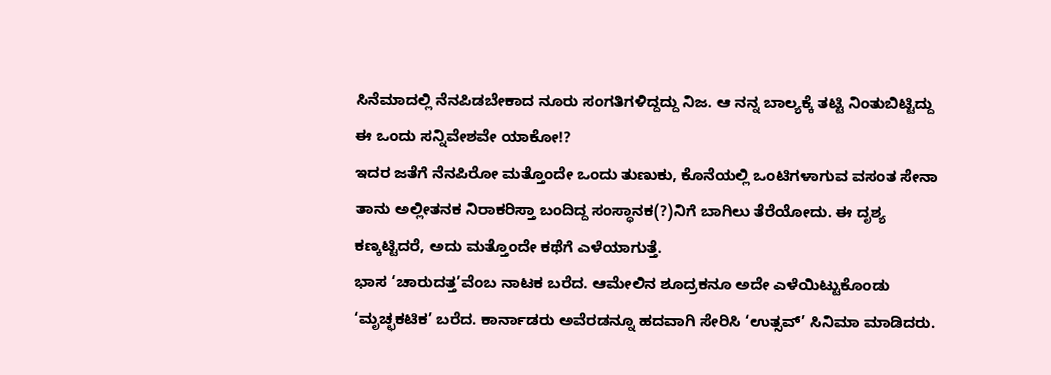ಸಿನೆಮಾದಲ್ಲಿ ನೆನಪಿಡಬೇಕಾದ ನೂರು ಸಂಗತಿಗಳಿದ್ದದ್ದು ನಿಜ. ಆ ನನ್ನ ಬಾಲ್ಯಕ್ಕೆ ತಟ್ಟಿ ನಿಂತುಬಿಟ್ಟಿದ್ದು ಈ ಒಂದು ಸನ್ನಿವೇಶವೇ ಯಾಕೋ!?
ಇದರ ಜತೆಗೆ ನೆನಪಿರೋ ಮತ್ತೊಂದೇ ಒಂದು ತುಣುಕು, ಕೊನೆಯಲ್ಲಿ ಒಂಟಿಗಳಾಗುವ ವಸಂತ ಸೇನಾ ತಾನು ಅಲ್ಲೀತನಕ ನಿರಾಕರಿಸ್ತಾ ಬಂದಿದ್ದ ಸಂಸ್ಥಾನಕ(?)ನಿಗೆ ಬಾಗಿಲು ತೆರೆಯೋದು. ಈ ದೃಶ್ಯ ಕಣ್ಕಟ್ಟಿದರೆ, ಅದು ಮತ್ತೊಂದೇ ಕಥೆಗೆ ಎಳೆಯಾಗುತ್ತೆ.
ಭಾಸ ‘ಚಾರುದತ್ತ’ವೆಂಬ ನಾಟಕ ಬರೆದ. ಆಮೇಲಿನ ಶೂದ್ರಕನೂ ಅದೇ ಎಳೆಯಿಟ್ಟುಕೊಂಡು ‘ಮೃಚ್ಛಕಟಿಕ’ ಬರೆದ. ಕಾರ್ನಾಡರು ಅವೆರಡನ್ನೂ ಹದವಾಗಿ ಸೇರಿಸಿ ‘ಉತ್ಸವ್’ ಸಿನಿಮಾ ಮಾಡಿದರು.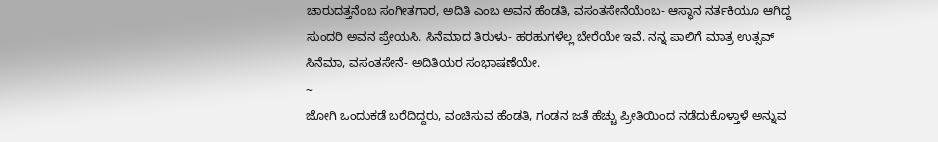ಚಾರುದತ್ತನೆಂಬ ಸಂಗೀತಗಾರ, ಅದಿತಿ ಎಂಬ ಅವನ ಹೆಂಡತಿ, ವಸಂತಸೇನೆಯೆಂಬ- ಆಸ್ಥಾನ ನರ್ತಕಿಯೂ ಆಗಿದ್ದ ಸುಂದರಿ ಅವನ ಪ್ರೇಯಸಿ. ಸಿನೆಮಾದ ತಿರುಳು- ಹರಹುಗಳೆಲ್ಲ ಬೇರೆಯೇ ಇವೆ. ನನ್ನ ಪಾಲಿಗೆ ಮಾತ್ರ ಉತ್ಸವ್ ಸಿನೆಮಾ, ವಸಂತಸೇನೆ- ಅದಿತಿಯರ ಸಂಭಾಷಣೆಯೇ.
~
ಜೋಗಿ ಒಂದುಕಡೆ ಬರೆದಿದ್ದರು, ವಂಚಿಸುವ ಹೆಂಡತಿ, ಗಂಡನ ಜತೆ ಹೆಚ್ಚು ಪ್ರೀತಿಯಿಂದ ನಡೆದುಕೊಳ್ತಾಳೆ ಅನ್ನುವ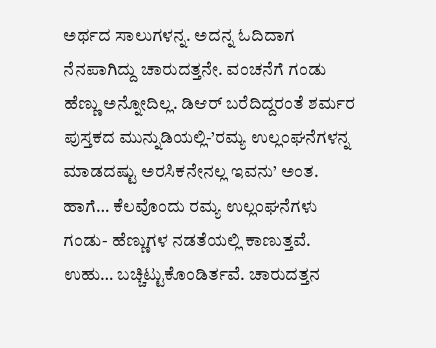ಅರ್ಥದ ಸಾಲುಗಳನ್ನ. ಅದನ್ನ ಓದಿದಾಗ ನೆನಪಾಗಿದ್ದು ಚಾರುದತ್ತನೇ. ವಂಚನೆಗೆ ಗಂಡು ಹೆಣ್ಣು ಅನ್ನೋದಿಲ್ಲ. ಡಿಆರ್ ಬರೆದಿದ್ದರಂತೆ ಶರ್ಮರ ಪುಸ್ತಕದ ಮುನ್ನುಡಿಯಲ್ಲಿ-’ರಮ್ಯ ಉಲ್ಲಂಘನೆಗಳನ್ನ ಮಾಡದಷ್ಟು ಅರಸಿಕನೇನಲ್ಲ ಇವನು’ ಅಂತ. ಹಾಗೆ… ಕೆಲವೊಂದು ರಮ್ಯ ಉಲ್ಲಂಘನೆಗಳು ಗಂಡು- ಹೆಣ್ಣುಗಳ ನಡತೆಯಲ್ಲಿ ಕಾಣುತ್ತವೆ. ಉಹು… ಬಚ್ಚಿಟ್ಟುಕೊಂಡಿರ್ತವೆ. ಚಾರುದತ್ತನ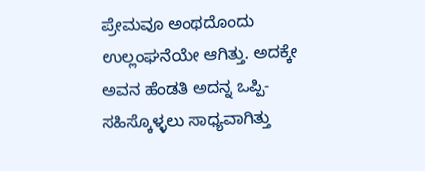ಪ್ರೇಮವೂ ಅಂಥದೊಂದು ಉಲ್ಲಂಘನೆಯೇ ಆಗಿತ್ತು. ಅದಕ್ಕೇ ಅವನ ಹೆಂಡತಿ ಅದನ್ನ ಒಪ್ಪಿ-ಸಹಿಸ್ಕೊಳ್ಳಲು ಸಾಧ್ಯವಾಗಿತ್ತು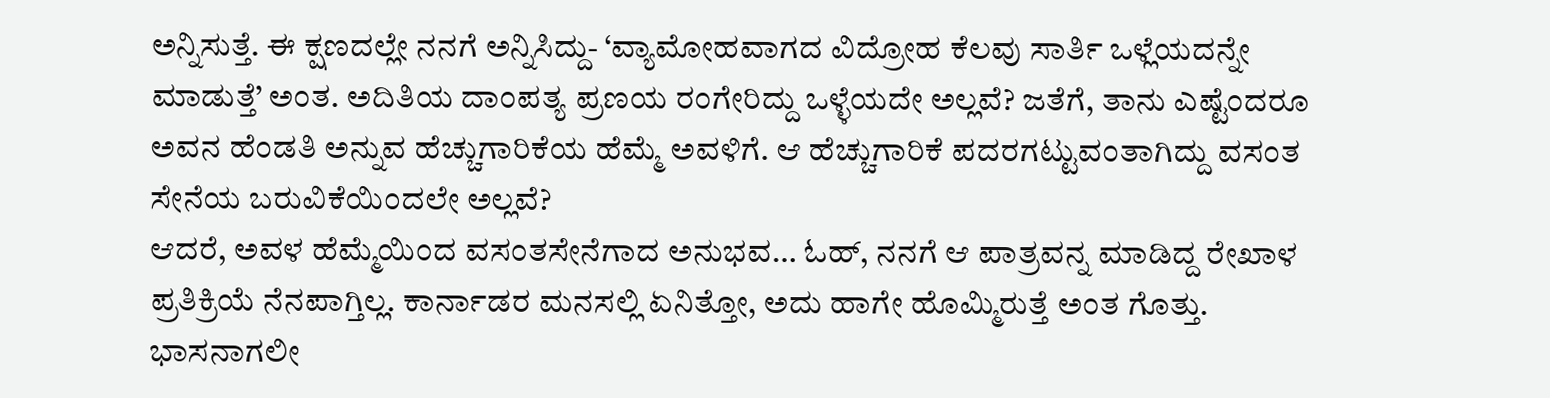ಅನ್ನಿಸುತ್ತೆ. ಈ ಕ್ಷಣದಲ್ಲೇ ನನಗೆ ಅನ್ನಿಸಿದ್ದು- ‘ವ್ಯಾಮೋಹವಾಗದ ವಿದ್ರೋಹ ಕೆಲವು ಸಾರ್ತಿ ಒಳ್ಲೆಯದನ್ನೇ ಮಾಡುತ್ತೆ’ ಅಂತ. ಅದಿತಿಯ ದಾಂಪತ್ಯ ಪ್ರಣಯ ರಂಗೇರಿದ್ದು ಒಳ್ಳೆಯದೇ ಅಲ್ಲವೆ? ಜತೆಗೆ, ತಾನು ಎಷ್ಟೆಂದರೂ ಅವನ ಹೆಂಡತಿ ಅನ್ನುವ ಹೆಚ್ಚುಗಾರಿಕೆಯ ಹೆಮ್ಮೆ ಅವಳಿಗೆ. ಆ ಹೆಚ್ಚುಗಾರಿಕೆ ಪದರಗಟ್ಟುವಂತಾಗಿದ್ದು ವಸಂತ ಸೇನೆಯ ಬರುವಿಕೆಯಿಂದಲೇ ಅಲ್ಲವೆ?
ಆದರೆ, ಅವಳ ಹೆಮ್ಮೆಯಿಂದ ವಸಂತಸೇನೆಗಾದ ಅನುಭವ… ಓಹ್, ನನಗೆ ಆ ಪಾತ್ರವನ್ನ ಮಾಡಿದ್ದ ರೇಖಾಳ ಪ್ರತಿಕ್ರಿಯೆ ನೆನಪಾಗ್ತಿಲ್ಲ. ಕಾರ್ನಾಡರ ಮನಸಲ್ಲಿ ಏನಿತ್ತೋ, ಅದು ಹಾಗೇ ಹೊಮ್ಮಿರುತ್ತೆ ಅಂತ ಗೊತ್ತು. ಭಾಸನಾಗಲೀ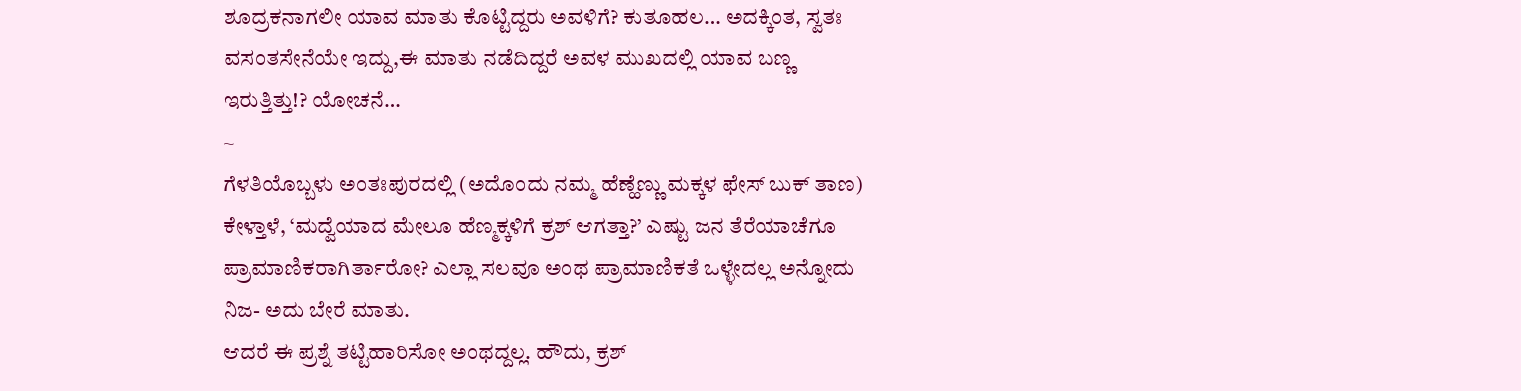ಶೂದ್ರಕನಾಗಲೀ ಯಾವ ಮಾತು ಕೊಟ್ಟಿದ್ದರು ಅವಳಿಗೆ? ಕುತೂಹಲ… ಅದಕ್ಕಿಂತ, ಸ್ವತಃ ವಸಂತಸೇನೆಯೇ ಇದ್ದು,ಈ ಮಾತು ನಡೆದಿದ್ದರೆ ಅವಳ ಮುಖದಲ್ಲಿ ಯಾವ ಬಣ್ಣ ಇರುತ್ತಿತ್ತು!? ಯೋಚನೆ…
~
ಗೆಳತಿಯೊಬ್ಬಳು ಅಂತಃಪುರದಲ್ಲಿ (ಅದೊಂದು ನಮ್ಮ ಹೆಣ್ಹೆಣ್ಣು ಮಕ್ಕಳ ಫೇಸ್ ಬುಕ್ ತಾಣ) ಕೇಳ್ತಾಳೆ, ‘ಮದ್ವೆಯಾದ ಮೇಲೂ ಹೆಣ್ಮಕ್ಕಳಿಗೆ ಕ್ರಶ್ ಆಗತ್ತಾ?’ ಎಷ್ಟು ಜನ ತೆರೆಯಾಚೆಗೂ ಪ್ರಾಮಾಣಿಕರಾಗಿರ್ತಾರೋ? ಎಲ್ಲಾ ಸಲವೂ ಅಂಥ ಪ್ರಾಮಾಣಿಕತೆ ಒಳ್ಳೇದಲ್ಲ ಅನ್ನೋದು ನಿಜ- ಅದು ಬೇರೆ ಮಾತು.
ಆದರೆ ಈ ಪ್ರಶ್ನೆ ತಟ್ಟಿಹಾರಿಸೋ ಅಂಥದ್ದಲ್ಲ. ಹೌದು, ಕ್ರಶ್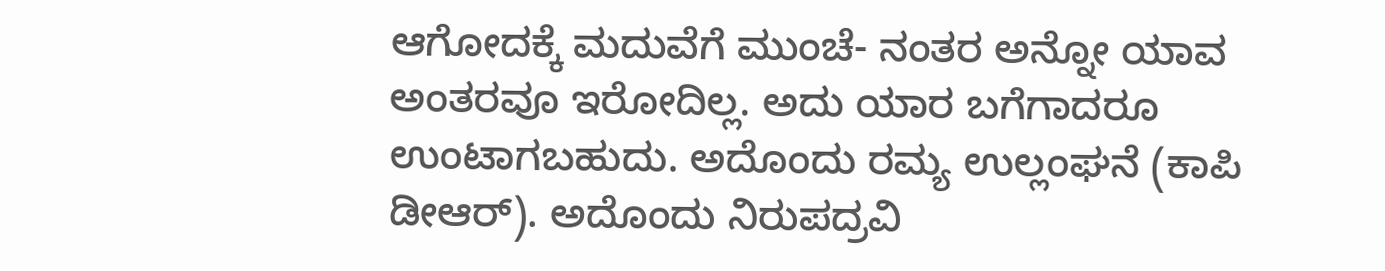ಆಗೋದಕ್ಕೆ ಮದುವೆಗೆ ಮುಂಚೆ- ನಂತರ ಅನ್ನೋ ಯಾವ ಅಂತರವೂ ಇರೋದಿಲ್ಲ. ಅದು ಯಾರ ಬಗೆಗಾದರೂ ಉಂಟಾಗಬಹುದು. ಅದೊಂದು ರಮ್ಯ ಉಲ್ಲಂಘನೆ (ಕಾಪಿ ಡೀಆರ್). ಅದೊಂದು ನಿರುಪದ್ರವಿ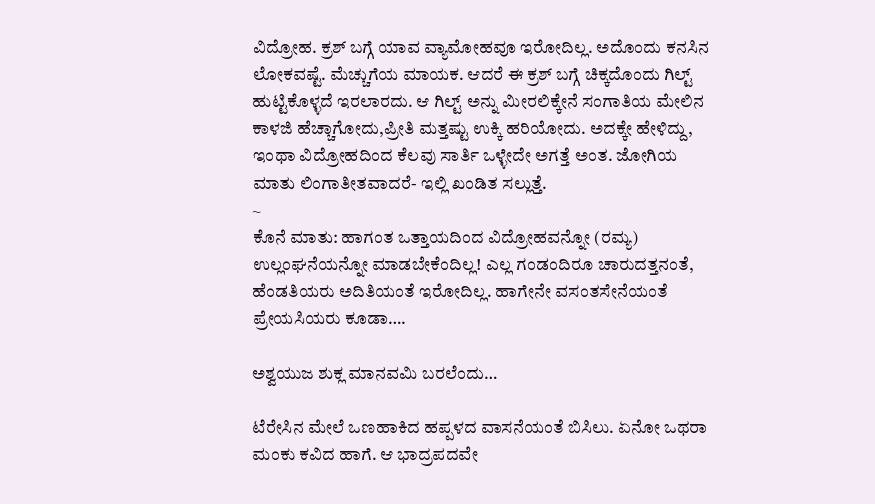ವಿದ್ರೋಹ. ಕ್ರಶ್ ಬಗ್ಗೆ ಯಾವ ವ್ಯಾಮೋಹವೂ ಇರೋದಿಲ್ಲ. ಅದೊಂದು ಕನಸಿನ ಲೋಕವಷ್ಟೆ. ಮೆಚ್ಚುಗೆಯ ಮಾಯಕ. ಆದರೆ ಈ ಕ್ರಶ್ ಬಗ್ಗೆ ಚಿಕ್ಕದೊಂದು ಗಿಲ್ಟ್ ಹುಟ್ಟಿಕೊಳ್ಳದೆ ಇರಲಾರದು. ಆ ಗಿಲ್ಟ್ ಅನ್ನು ಮೀರಲಿಕ್ಕೇನೆ ಸಂಗಾತಿಯ ಮೇಲಿನ ಕಾಳಜಿ ಹೆಚ್ಚಾಗೋದು,ಪ್ರೀತಿ ಮತ್ತಷ್ಟು ಉಕ್ಕಿ ಹರಿಯೋದು. ಅದಕ್ಕೇ ಹೇಳಿದ್ದು, ಇಂಥಾ ವಿದ್ರೋಹದಿಂದ ಕೆಲವು ಸಾರ್ತಿ ಒಳ್ಳೇದೇ ಅಗತ್ತೆ ಅಂತ. ಜೋಗಿಯ ಮಾತು ಲಿಂಗಾತೀತವಾದರೆ- ಇಲ್ಲಿ ಖಂಡಿತ ಸಲ್ಲುತ್ತೆ.
~
ಕೊನೆ ಮಾತು: ಹಾಗಂತ ಒತ್ತಾಯದಿಂದ ವಿದ್ರೋಹವನ್ನೋ (ರಮ್ಯ) ಉಲ್ಲಂಘನೆಯನ್ನೋ ಮಾಡಬೇಕೆಂದಿಲ್ಲ! ಎಲ್ಲ ಗಂಡಂದಿರೂ ಚಾರುದತ್ತನಂತೆ, ಹೆಂಡತಿಯರು ಅದಿತಿಯಂತೆ ಇರೋದಿಲ್ಲ. ಹಾಗೇನೇ ವಸಂತಸೇನೆಯಂತೆ ಪ್ರೇಯಸಿಯರು ಕೂಡಾ….

ಅಶ್ವಯುಜ ಶುಕ್ಲ ಮಾನವಮಿ ಬರಲೆಂದು…

ಟೆರೇಸಿನ ಮೇಲೆ ಒಣಹಾಕಿದ ಹಪ್ಪಳದ ವಾಸನೆಯಂತೆ ಬಿಸಿಲು. ಏನೋ ಒಥರಾ ಮಂಕು ಕವಿದ ಹಾಗೆ. ಆ ಭಾದ್ರಪದವೇ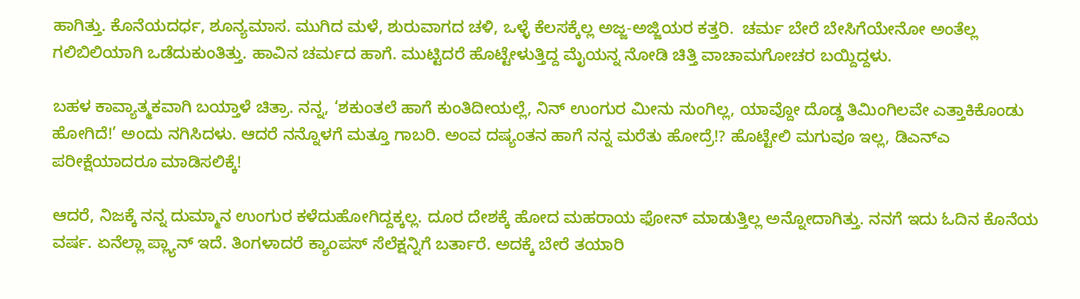ಹಾಗಿತ್ತು. ಕೊನೆಯದರ್ಧ, ಶೂನ್ಯಮಾಸ. ಮುಗಿದ ಮಳೆ, ಶುರುವಾಗದ ಚಳಿ, ಒಳ್ಳೆ ಕೆಲಸಕ್ಕೆಲ್ಲ ಅಜ್ಜ-ಅಜ್ಜಿಯರ ಕತ್ತರಿ.  ಚರ್ಮ ಬೇರೆ ಬೇಸಿಗೆಯೇನೋ ಅಂತೆಲ್ಲ ಗಲಿಬಿಲಿಯಾಗಿ ಒಡೆದುಕುಂತಿತ್ತು. ಹಾವಿನ ಚರ್ಮದ ಹಾಗೆ. ಮುಟ್ಟಿದರೆ ಹೊಟ್ಟೇಳುತ್ತಿದ್ದ ಮೈಯನ್ನ ನೋಡಿ ಚಿತ್ತಿ ವಾಚಾಮಗೋಚರ ಬಯ್ದಿದ್ದಳು.

ಬಹಳ ಕಾವ್ಯಾತ್ಮಕವಾಗಿ ಬಯ್ತಾಳೆ ಚಿತ್ರಾ. ನನ್ನ, ‘ಶಕುಂತಲೆ ಹಾಗೆ ಕುಂತಿದೀಯಲ್ಲೆ, ನಿನ್ ಉಂಗುರ ಮೀನು ನುಂಗಿಲ್ಲ, ಯಾವ್ದೋ ದೊಡ್ಡ ತಿಮಿಂಗಿಲವೇ ಎತ್ತಾಕಿಕೊಂಡು ಹೋಗಿದೆ!’ ಅಂದು ನಗಿಸಿದಳು. ಆದರೆ ನನ್ನೊಳಗೆ ಮತ್ತೂ ಗಾಬರಿ. ಅಂವ ದಷ್ಯಂತನ ಹಾಗೆ ನನ್ನ ಮರೆತು ಹೋದ್ರೆ!? ಹೊಟ್ಟೇಲಿ ಮಗುವೂ ಇಲ್ಲ, ಡಿಎನ್‌ಎ ಪರೀಕ್ಷೆಯಾದರೂ ಮಾಡಿಸಲಿಕ್ಕೆ!

ಆದರೆ, ನಿಜಕ್ಕೆ ನನ್ನ ದುಮ್ಮಾನ ಉಂಗುರ ಕಳೆದುಹೋಗಿದ್ದಕ್ಕಲ್ಲ. ದೂರ ದೇಶಕ್ಕೆ ಹೋದ ಮಹರಾಯ ಫೋನ್ ಮಾಡುತ್ತಿಲ್ಲ ಅನ್ನೋದಾಗಿತ್ತು. ನನಗೆ ಇದು ಓದಿನ ಕೊನೆಯ ವರ್ಷ. ಏನೆಲ್ಲಾ ಪ್ಲ್ಯಾನ್ ಇದೆ. ತಿಂಗಳಾದರೆ ಕ್ಯಾಂಪಸ್ ಸೆಲೆಕ್ಷನ್ನಿಗೆ ಬರ್ತಾರೆ. ಅದಕ್ಕೆ ಬೇರೆ ತಯಾರಿ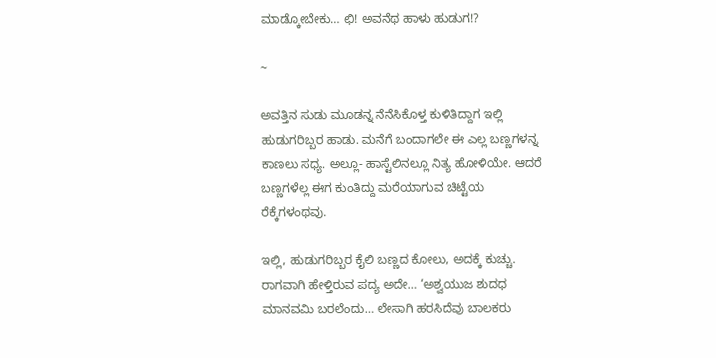ಮಾಡ್ಕೋಬೇಕು… ಛಿ! ಅವನೆಥ ಹಾಳು ಹುಡುಗ!?

~

ಅವತ್ತಿನ ಸುಡು ಮೂಡನ್ನ ನೆನೆಸಿಕೊಳ್ತ ಕುಳಿತಿದ್ದಾಗ ಇಲ್ಲಿ ಹುಡುಗರಿಬ್ಬರ ಹಾಡು. ಮನೆಗೆ ಬಂದಾಗಲೇ ಈ ಎಲ್ಲ ಬಣ್ಣಗಳನ್ನ ಕಾಣಲು ಸಧ್ಯ. ಅಲ್ಲೂ- ಹಾಸ್ಟೆಲಿನಲ್ಲೂ ನಿತ್ಯ ಹೋಳಿಯೇ. ಆದರೆ ಬಣ್ಣಗಳೆಲ್ಲ ಈಗ ಕುಂತಿದ್ದು ಮರೆಯಾಗುವ ಚಿಟ್ಟೆಯ ರೆಕ್ಕೆಗಳಂಥವು.

ಇಲ್ಲಿ, ಹುಡುಗರಿಬ್ಬರ ಕೈಲಿ ಬಣ್ಣದ ಕೋಲು, ಅದಕ್ಕೆ ಕುಚ್ಚು. ರಾಗವಾಗಿ ಹೇಳ್ತಿರುವ ಪದ್ಯ ಅದೇ… ‘ಅಶ್ವಯುಜ ಶುದಧ ಮಾನವಮಿ ಬರಲೆಂದು… ಲೇಸಾಗಿ ಹರಸಿದೆವು ಬಾಲಕರು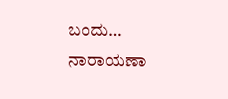ಬಂದು… ನಾರಾಯಣಾ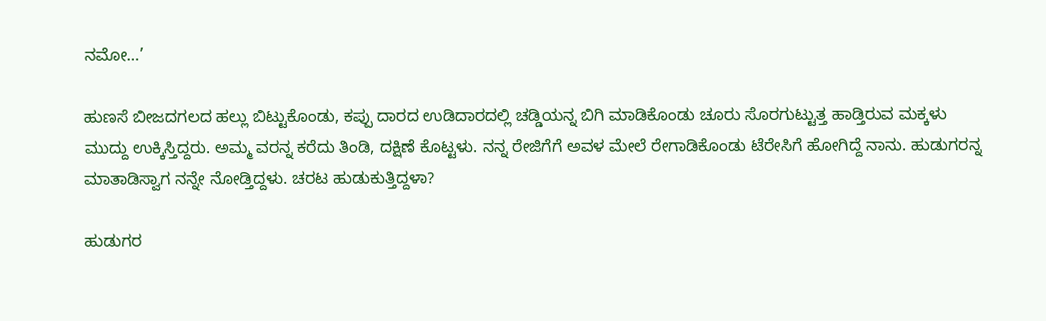ನಮೋ…’

ಹುಣಸೆ ಬೀಜದಗಲದ ಹಲ್ಲು ಬಿಟ್ಟುಕೊಂಡು, ಕಪ್ಪು ದಾರದ ಉಡಿದಾರದಲ್ಲಿ ಚಡ್ಡಿಯನ್ನ ಬಿಗಿ ಮಾಡಿಕೊಂಡು ಚೂರು ಸೊರಗುಟ್ಟುತ್ತ ಹಾಡ್ತಿರುವ ಮಕ್ಕಳು ಮುದ್ದು ಉಕ್ಕಿಸ್ತಿದ್ದರು. ಅಮ್ಮ ವರನ್ನ ಕರೆದು ತಿಂಡಿ, ದಕ್ಷಿಣೆ ಕೊಟ್ಟಳು. ನನ್ನ ರೇಜಿಗೆಗೆ ಅವಳ ಮೇಲೆ ರೇಗಾಡಿಕೊಂಡು ಟೆರೇಸಿಗೆ ಹೋಗಿದ್ದೆ ನಾನು. ಹುಡುಗರನ್ನ ಮಾತಾಡಿಸ್ವಾಗ ನನ್ನೇ ನೋಡ್ತಿದ್ದಳು. ಚರಟ ಹುಡುಕುತ್ತಿದ್ದಳಾ?

ಹುಡುಗರ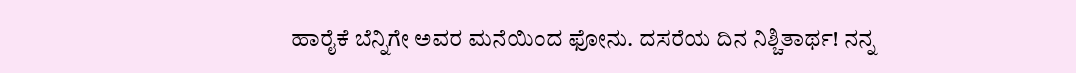ಹಾರೈಕೆ ಬೆನ್ನಿಗೇ ಅವರ ಮನೆಯಿಂದ ಫೋನು. ದಸರೆಯ ದಿನ ನಿಶ್ಚಿತಾರ್ಥ! ನನ್ನ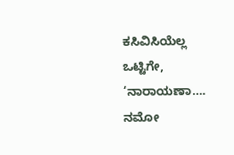ಕಸಿವಿಸಿಯೆಲ್ಲ ಒಟ್ಟಿಗೇ, ‘ನಾರಾಯಣಾ…. ನಮೋ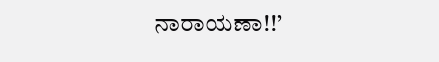ನಾರಾಯಣಾ!!’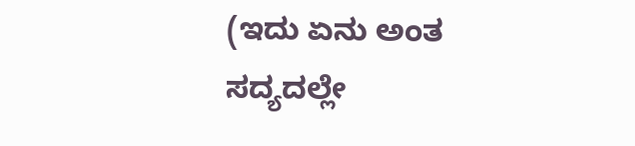(ಇದು ಏನು ಅಂತ ಸದ್ಯದಲ್ಲೇ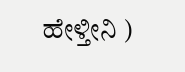ಹೇಳ್ತೀನಿ )